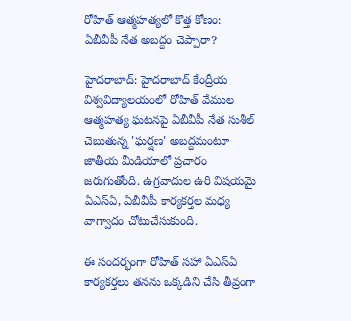రోహిత్ ఆత్మహత్యలో కొత్త కోణం: ఏబీవీపీ నేత అబద్దం చెప్పారా?

హైదరాబాద్: హైదరాబాద్ కేంద్రీయ విశ్వవిద్యాలయంలో రోహిత్ వేముల ఆత్మహత్య ఘటనపై ఏబీవీపీ నేత సుశీల్ చెబుతున్న 'ఘర్షణ' అబద్దమంటూ జాతీయ మీడియాలో ప్రచారం జరుగుతోంది. ఉగ్రవాదుల ఉరి విషయమై ఏఎస్ఏ, ఏబీవీపీ కార్యకర్తల మధ్య వాగ్వాదం చోటుచేసుకుంది.

ఈ సందర్భంగా రోహిత్ సహా ఏఎస్ఏ కార్యకర్తలు తనను ఒక్కడిని చేసి తీవ్రంగా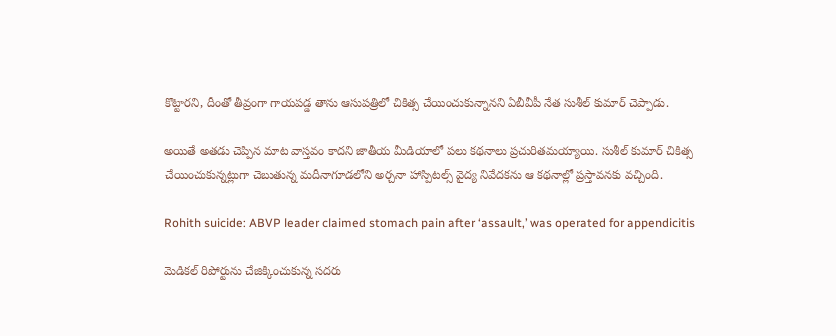కొట్టారని, దీంతో తీవ్రంగా గాయపడ్డ తాను ఆసుపత్రిలో చికిత్స చేయించుకున్నానని ఏబీవీపీ నేత సుశీల్ కుమార్ చెప్పాడు.

అయితే అతడు చెప్పిన మాట వాస్తవం కాదని జాతీయ మీడియాలో పలు కథనాలు ప్రచురితమయ్యాయి. సుశీల్ కుమార్ చికిత్స చేయించుకున్నట్లుగా చెబుతున్న మదీనాగూడలోని అర్చనా హాస్పిటల్స్ వైద్య నివేదకను ఆ కథనాల్లో ప్రస్తావనకు వచ్చింది.

Rohith suicide: ABVP leader claimed stomach pain after ‘assault,’ was operated for appendicitis

మెడికల్ రిపోర్టును చేజిక్కించుకున్న సదరు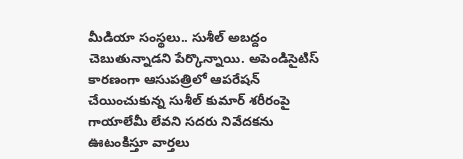మీడియా సంస్థలు.. సుశీల్ అబద్దం చెబుతున్నాడని పేర్కొన్నాయి. అపెండిసైటిస్ కారణంగా ఆసుపత్రిలో ఆపరేషన్ చేయించుకున్న సుశీల్ కుమార్ శరీరంపై గాయాలేమీ లేవని సదరు నివేదకను ఊటంకిస్తూ వార్తలు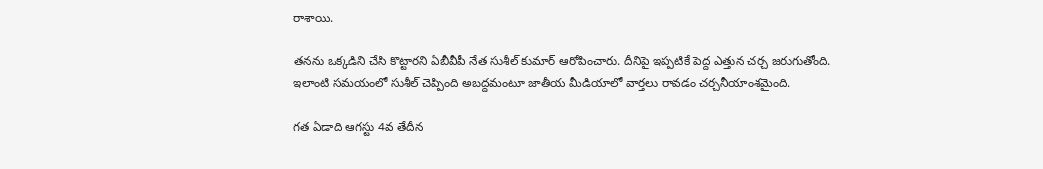రాశాయి.

తనను ఒక్కడిని చేసి కొట్టారని ఏబీవీపీ నేత సుశీల్ కుమార్ ఆరోపించారు. దీనిపై ఇప్పటికే పెద్ద ఎత్తున చర్చ జరుగుతోంది. ఇలాంటి సమయంలో సుశీల్ చెప్పింది అబద్దమంటూ జాతీయ మీడియాలో వార్తలు రావడం చర్చనీయాంశమైంది.

గత ఏడాది ఆగస్టు 4వ తేదీన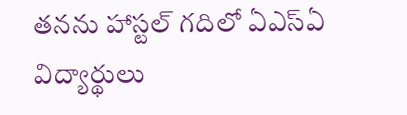తనను హాస్టల్ గదిలో ఏఎస్ఏ విద్యార్థులు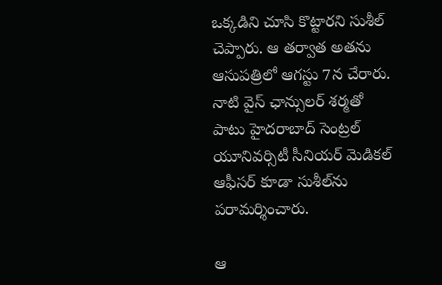ఒక్కడిని చూసి కొట్టారని సుశీల్ చెప్పారు. ఆ తర్వాత అతను ఆసుపత్రిలో ఆగస్టు 7న చేరారు. నాటి వైస్ ఛాన్సులర్ శర్మతో పాటు హైదరాబాద్ సెంట్రల్ యూనివర్సిటీ సీనియర్ మెడికల్ ఆఫీసర్ కూడా సుశీల్‌ను పరామర్శించారు.

ఆ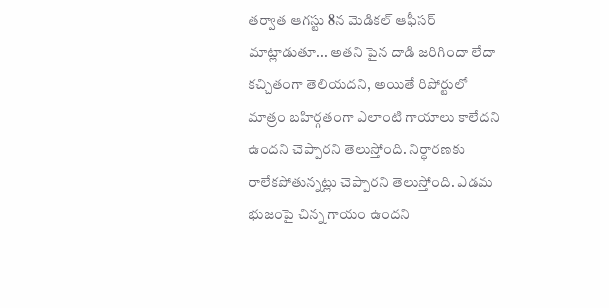తర్వాత ఆగస్టు 8న మెడికల్ ఆఫీసర్ మాట్లాడుతూ... అతని పైన దాడి జరిగిందా లేదా కచ్చితంగా తెలియదని, అయితే రిపోర్టులో మాత్రం బహిర్గతంగా ఎలాంటి గాయాలు కాలేదని ఉందని చెప్పారని తెలుస్తోంది. నిర్ధారణకు రాలేకపోతున్నట్లు చెప్పారని తెలుస్తోంది. ఎడమ భుజంపై చిన్న గాయం ఉందని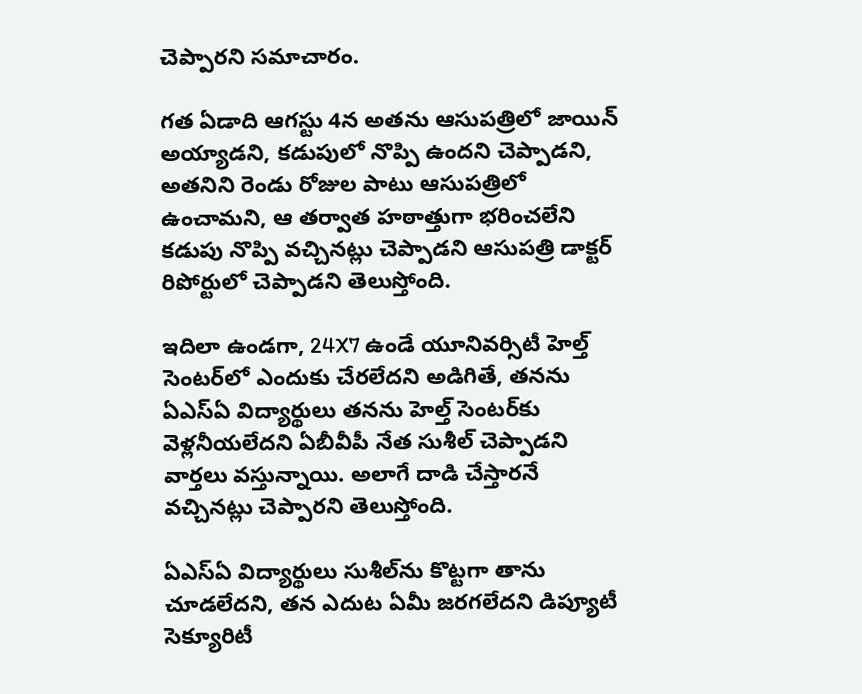చెప్పారని సమాచారం.

గత ఏడాది ఆగస్టు 4న అతను ఆసుపత్రిలో జాయిన్ అయ్యాడని, కడుపులో నొప్పి ఉందని చెప్పాడని, అతనిని రెండు రోజుల పాటు ఆసుపత్రిలో ఉంచామని, ఆ తర్వాత హఠాత్తుగా భరించలేని కడుపు నొప్పి వచ్చినట్లు చెప్పాడని ఆసుపత్రి డాక్టర్ రిపోర్టులో చెప్పాడని తెలుస్తోంది.

ఇదిలా ఉండగా, 24X7 ఉండే యూనివర్సిటీ హెల్త్ సెంటర్‌లో ఎందుకు చేరలేదని అడిగితే, తనను ఏఎస్ఏ విద్యార్థులు తనను హెల్త్ సెంటర్‌కు వెళ్లనీయలేదని ఏబీవీపీ నేత సుశీల్ చెప్పాడని వార్తలు వస్తున్నాయి. అలాగే దాడి చేస్తారనే వచ్చినట్లు చెప్పారని తెలుస్తోంది.

ఏఎస్ఏ విద్యార్థులు సుశీల్‌ను కొట్టగా తాను చూడలేదని, తన ఎదుట ఏమీ జరగలేదని డిప్యూటీ సెక్యూరిటీ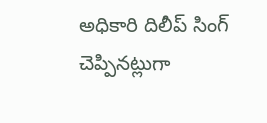అధికారి దిలీప్ సింగ్ చెప్పినట్లుగా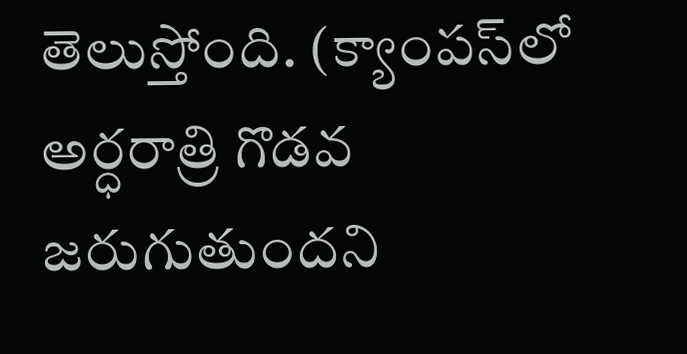తెలుస్తోంది. (క్యాంపస్‌లో అర్ధరాత్రి గొడవ జరుగుతుందని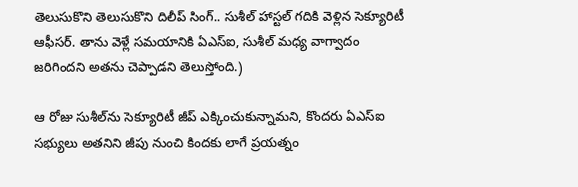తెలుసుకొని తెలుసుకొని దిలీప్ సింగ్.. సుశీల్ హాస్టల్ గదికి వెళ్లిన సెక్యూరిటీ ఆఫీసర్. తాను వెళ్లే సమయానికి ఏఎస్ఐ, సుశీల్ మధ్య వాగ్వాదం జరిగిందని అతను చెప్పాడని తెలుస్తోంది.)

ఆ రోజు సుశీల్‌ను సెక్యూరిటీ జీప్ ఎక్కించుకున్నామని, కొందరు ఏఎస్ఐ సభ్యులు అతనిని జీపు నుంచి కిందకు లాగే ప్రయత్నం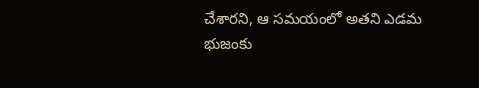చేశారని, ఆ సమయంలో అతని ఎడమ భుజంకు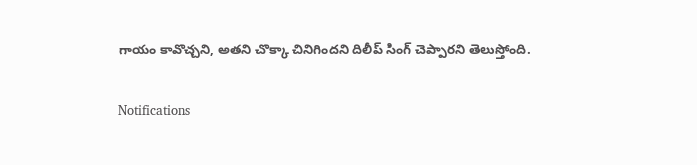గాయం కావొచ్చని, అతని చొక్కా చినిగిందని దిలీప్ సింగ్ చెప్పారని తెలుస్తోంది.

Notifications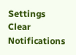Settings
Clear Notifications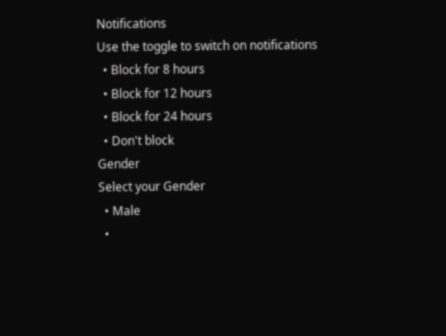Notifications
Use the toggle to switch on notifications
  • Block for 8 hours
  • Block for 12 hours
  • Block for 24 hours
  • Don't block
Gender
Select your Gender
  • Male
  •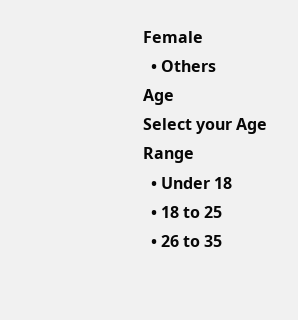Female
  • Others
Age
Select your Age Range
  • Under 18
  • 18 to 25
  • 26 to 35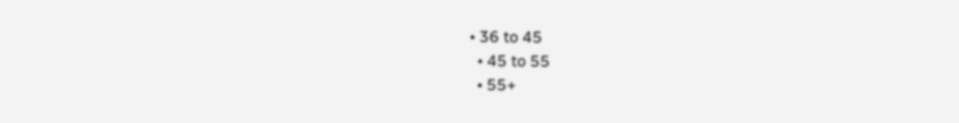• 36 to 45
  • 45 to 55
  • 55+